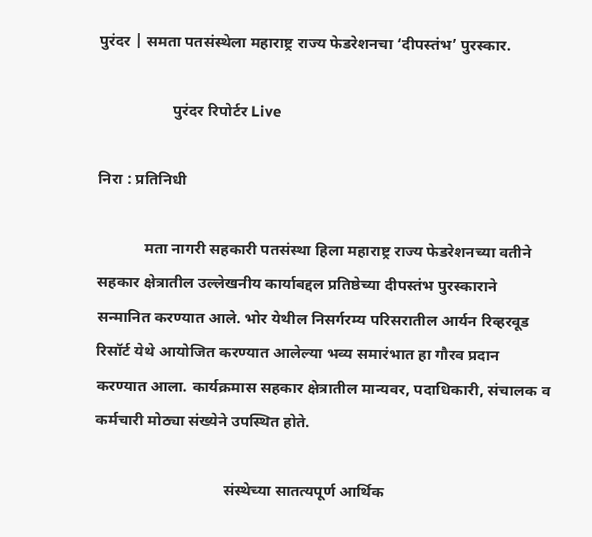पुरंदर | समता पतसंस्थेला महाराष्ट्र राज्य फेडरेशनचा ‘दीपस्तंभ’ पुरस्कार.

                   पुरंदर रिपोर्टर Live

निरा : प्रतिनिधी

            मता नागरी सहकारी पतसंस्था हिला महाराष्ट्र राज्य फेडरेशनच्या वतीने सहकार क्षेत्रातील उल्लेखनीय कार्याबद्दल प्रतिष्ठेच्या दीपस्तंभ पुरस्काराने सन्मानित करण्यात आले. भोर येथील निसर्गरम्य परिसरातील आर्यन रिव्हरवूड रिसॉर्ट येथे आयोजित करण्यात आलेल्या भव्य समारंभात हा गौरव प्रदान करण्यात आला. कार्यक्रमास सहकार क्षेत्रातील मान्यवर, पदाधिकारी, संचालक व कर्मचारी मोठ्या संख्येने उपस्थित होते.

                                 संस्थेच्या सातत्यपूर्ण आर्थिक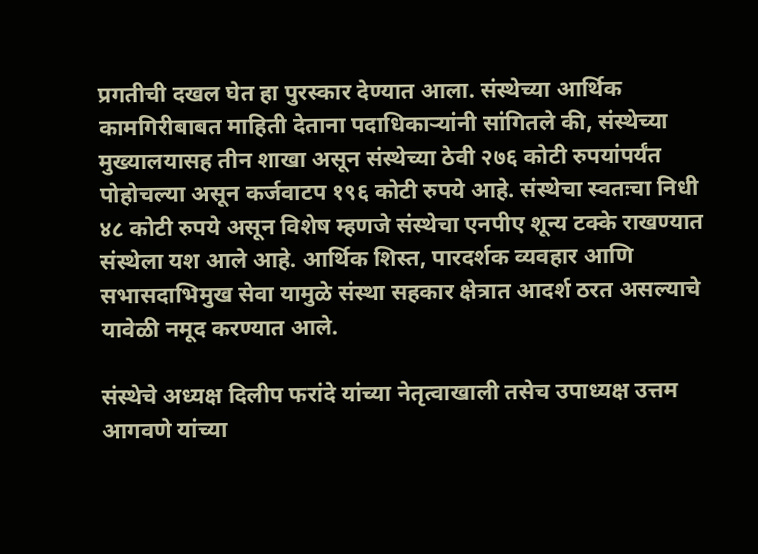प्रगतीची दखल घेत हा पुरस्कार देण्यात आला. संस्थेच्या आर्थिक कामगिरीबाबत माहिती देताना पदाधिकाऱ्यांनी सांगितले की, संस्थेच्या मुख्यालयासह तीन शाखा असून संस्थेच्या ठेवी २७६ कोटी रुपयांपर्यंत पोहोचल्या असून कर्जवाटप १९६ कोटी रुपये आहे. संस्थेचा स्वतःचा निधी ४८ कोटी रुपये असून विशेष म्हणजे संस्थेचा एनपीए शून्य टक्के राखण्यात संस्थेला यश आले आहे. आर्थिक शिस्त, पारदर्शक व्यवहार आणि सभासदाभिमुख सेवा यामुळे संस्था सहकार क्षेत्रात आदर्श ठरत असल्याचे यावेळी नमूद करण्यात आले.

संस्थेचे अध्यक्ष दिलीप फरांदे यांच्या नेतृत्वाखाली तसेच उपाध्यक्ष उत्तम आगवणे यांच्या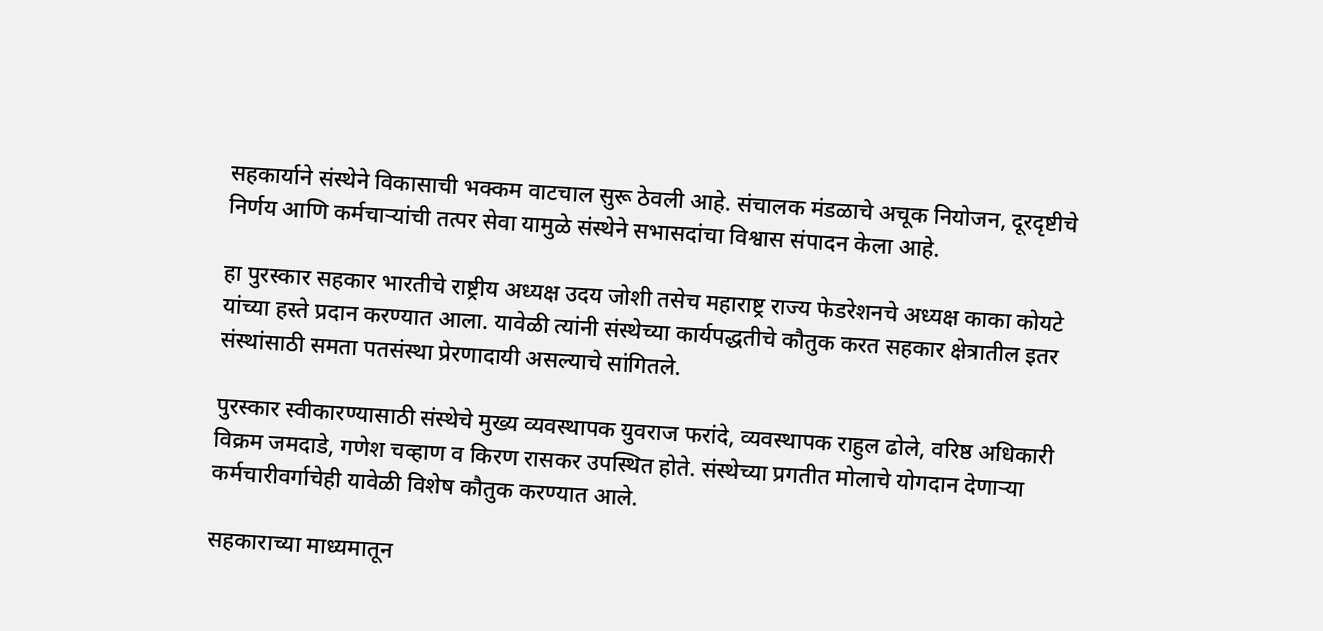सहकार्याने संस्थेने विकासाची भक्कम वाटचाल सुरू ठेवली आहे. संचालक मंडळाचे अचूक नियोजन, दूरदृष्टीचे निर्णय आणि कर्मचाऱ्यांची तत्पर सेवा यामुळे संस्थेने सभासदांचा विश्वास संपादन केला आहे.

हा पुरस्कार सहकार भारतीचे राष्ट्रीय अध्यक्ष उदय जोशी तसेच महाराष्ट्र राज्य फेडरेशनचे अध्यक्ष काका कोयटे यांच्या हस्ते प्रदान करण्यात आला. यावेळी त्यांनी संस्थेच्या कार्यपद्धतीचे कौतुक करत सहकार क्षेत्रातील इतर संस्थांसाठी समता पतसंस्था प्रेरणादायी असल्याचे सांगितले.

पुरस्कार स्वीकारण्यासाठी संस्थेचे मुख्य व्यवस्थापक युवराज फरांदे, व्यवस्थापक राहुल ढोले, वरिष्ठ अधिकारी विक्रम जमदाडे, गणेश चव्हाण व किरण रासकर उपस्थित होते. संस्थेच्या प्रगतीत मोलाचे योगदान देणाऱ्या कर्मचारीवर्गाचेही यावेळी विशेष कौतुक करण्यात आले.

सहकाराच्या माध्यमातून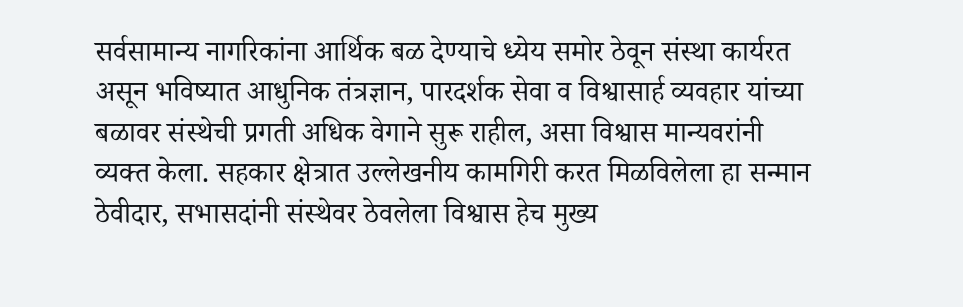सर्वसामान्य नागरिकांना आर्थिक बळ देण्याचे ध्येय समोर ठेवून संस्था कार्यरत असून भविष्यात आधुनिक तंत्रज्ञान, पारदर्शक सेवा व विश्वासार्ह व्यवहार यांच्या बळावर संस्थेची प्रगती अधिक वेगाने सुरू राहील, असा विश्वास मान्यवरांनी व्यक्त केला. सहकार क्षेत्रात उल्लेखनीय कामगिरी करत मिळविलेला हा सन्मान ठेवीदार, सभासदांनी संस्थेवर ठेवलेला विश्वास हेच मुख्य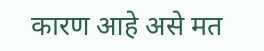कारण आहे असे मत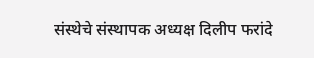संस्थेचे संस्थापक अध्यक्ष दिलीप फरांदे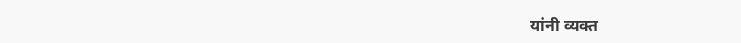यांनी व्यक्त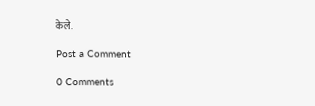केले.

Post a Comment

0 Comments